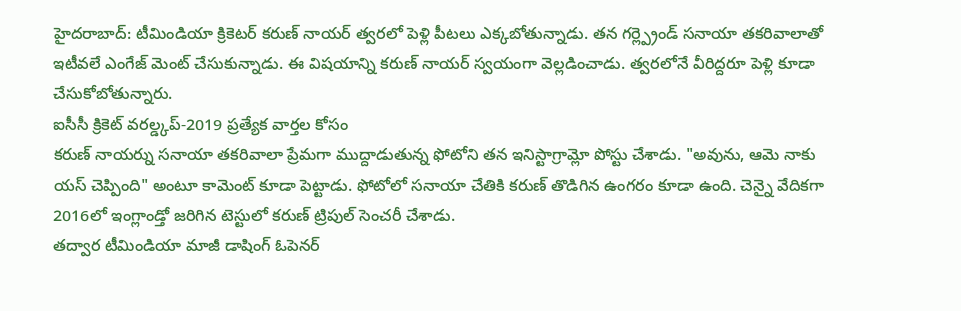హైదరాబాద్: టీమిండియా క్రికెటర్ కరుణ్ నాయర్ త్వరలో పెళ్లి పీటలు ఎక్కబోతున్నాడు. తన గర్ల్ప్రెండ్ సనాయా తకరివాలాతో ఇటీవలే ఎంగేజ్ మెంట్ చేసుకున్నాడు. ఈ విషయాన్ని కరుణ్ నాయర్ స్వయంగా వెల్లడించాడు. త్వరలోనే వీరిద్దరూ పెళ్లి కూడా చేసుకోబోతున్నారు.
ఐసీసీ క్రికెట్ వరల్డ్కప్-2019 ప్రత్యేక వార్తల కోసం
కరుణ్ నాయర్ను సనాయా తకరివాలా ప్రేమగా ముద్దాడుతున్న ఫోటోని తన ఇనిస్టాగ్రామ్లో పోస్టు చేశాడు. "అవును, ఆమె నాకు యస్ చెప్పింది" అంటూ కామెంట్ కూడా పెట్టాడు. ఫోటోలో సనాయా చేతికి కరుణ్ తొడిగిన ఉంగరం కూడా ఉంది. చెన్నై వేదికగా 2016లో ఇంగ్లాండ్తో జరిగిన టెస్టులో కరుణ్ ట్రిపుల్ సెంచరీ చేశాడు.
తద్వార టీమిండియా మాజీ డాషింగ్ ఓపెనర్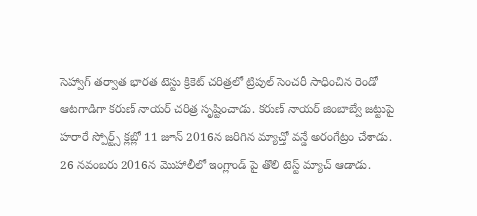సెహ్వాగ్ తర్వాత భారత టెస్టు క్రికెట్ చరిత్రలో ట్రిపుల్ సెంచరీ సాధించిన రెండో ఆటగాడిగా కరుణ్ నాయర్ చరిత్ర సృష్టించాడు. కరుణ్ నాయర్ జింబాబ్వే జట్టుపై హరారే స్పోర్ట్స్ క్లబ్లో 11 జూన్ 2016న జరిగిన మ్యాచ్తో వన్డే అరంగేట్రం చేశాడు.
26 నవంబరు 2016న మొహాలీలో ఇంగ్లాండ్ పై తొలి టెస్ట్ మ్యాచ్ ఆడాడు.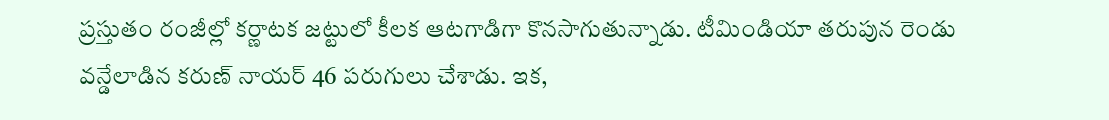ప్రస్తుతం రంజీల్లో కర్ణాటక జట్టులో కీలక ఆటగాడిగా కొనసాగుతున్నాడు. టీమిండియా తరుపున రెండు వన్డేలాడిన కరుణ్ నాయర్ 46 పరుగులు చేశాడు. ఇక,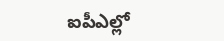ఐపీఎల్లో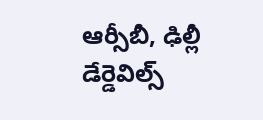ఆర్సీబీ, ఢిల్లీ డేర్డెవిల్స్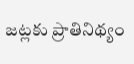జట్లకు ప్రాతినిథ్యం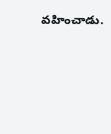వహించాడు.